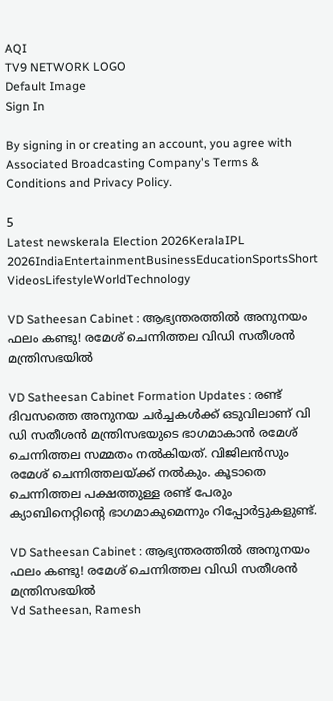AQI
TV9 NETWORK LOGO
Default Image
Sign In

By signing in or creating an account, you agree with Associated Broadcasting Company's Terms & Conditions and Privacy Policy.

5
Latest newskerala Election 2026KeralaIPL 2026IndiaEntertainmentBusinessEducationSportsShort VideosLifestyleWorldTechnology

VD Satheesan Cabinet : ആഭ്യന്തരത്തിൽ അനുനയം ഫലം കണ്ടു! രമേശ് ചെന്നിത്തല വിഡി സതീശൻ മന്ത്രിസഭയിൽ

VD Satheesan Cabinet Formation Updates : രണ്ട് ദിവസത്തെ അനുനയ ചർച്ചകൾക്ക് ഒടുവിലാണ് വി ഡി സതീശൻ മന്ത്രിസഭയുടെ ഭാഗമാകാൻ രമേശ് ചെന്നിത്തല സമ്മതം നൽകിയത്. വിജിലൻസും രമേശ് ചെന്നിത്തലയ്ക്ക് നൽകും. കൂടാതെ ചെന്നിത്തല പക്ഷത്തുള്ള രണ്ട് പേരും ക്യാബിനെറ്റിൻ്റെ ഭാഗമാകുമെന്നും റിപ്പോർട്ടുകളുണ്ട്.

VD Satheesan Cabinet : ആഭ്യന്തരത്തിൽ അനുനയം ഫലം കണ്ടു! രമേശ് ചെന്നിത്തല വിഡി സതീശൻ മന്ത്രിസഭയിൽ
Vd Satheesan, Ramesh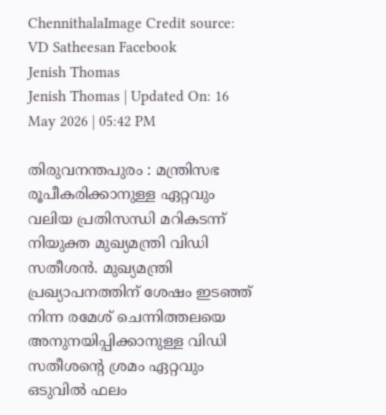ChennithalaImage Credit source: VD Satheesan Facebook
Jenish Thomas
Jenish Thomas | Updated On: 16 May 2026 | 05:42 PM

തിരുവനന്തപുരം : മന്ത്രിസഭ രൂപീകരിക്കാനുള്ള ഏറ്റവും വലിയ പ്രതിസന്ധി മറികടന്ന് നിയുക്ത മുഖ്യമന്ത്രി വിഡി സതീശൻ. മുഖ്യമന്ത്രി പ്രഖ്യാപനത്തിന് ശേഷം ഇടഞ്ഞ് നിന്ന രമേശ് ചെന്നിത്തലയെ അനുനയിപ്പിക്കാനുള്ള വിഡി സതീശൻ്റെ ശ്രമം ഏറ്റവും ഒടുവിൽ ഫലം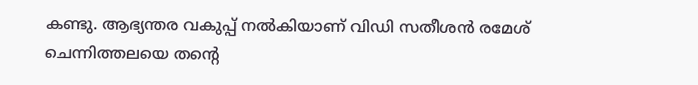കണ്ടു. ആഭ്യന്തര വകുപ്പ് നൽകിയാണ് വിഡി സതീശൻ രമേശ് ചെന്നിത്തലയെ തൻ്റെ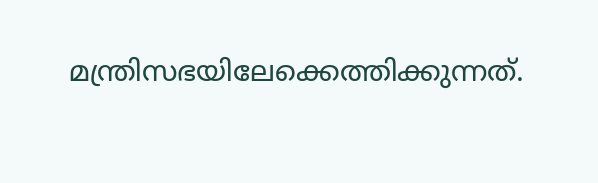മന്ത്രിസഭയിലേക്കെത്തിക്കുന്നത്.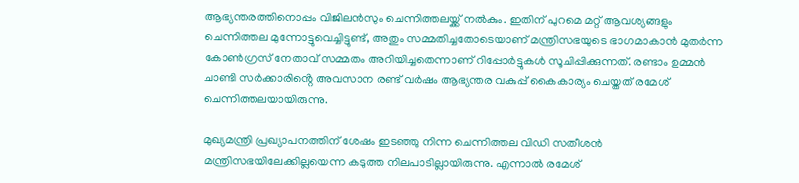ആഭ്യന്തരത്തിനൊപ്പം വിജിലൻസും ചെന്നിത്തലയ്ക്ക് നൽകും. ഇതിന് പുറമെ മറ്റ് ആവശ്യങ്ങളും ചെന്നിത്തല മുന്നോട്ടുവെച്ചിട്ടുണ്ട്, അതും സമ്മതിച്ചതോടെയാണ് മന്ത്രിസഭയുടെ ഭാഗമാകാൻ മുതർന്ന കോൺഗ്രസ് നേതാവ് സമ്മതം അറിയിച്ചതെന്നാണ് റിപ്പോർട്ടുകൾ സൂചിപ്പിക്കുന്നത്. രണ്ടാം ഉമ്മൻ ചാണ്ടി സർക്കാരിൻ്റെ അവസാന രണ്ട് വർഷം ആഭ്യന്തര വകുപ്പ് കൈകാര്യം ചെയ്തത് രമേശ് ചെന്നിത്തലയായിരുന്നു.

മുഖ്യമന്ത്രി പ്രഖ്യാപനത്തിന് ശേഷം ഇടഞ്ഞു നിന്ന ചെന്നിത്തല വിഡി സതീശൻ മന്ത്രിസഭയിലേക്കില്ലയെന്ന കടുത്ത നിലപാടില്ലായിരുന്നു. എന്നാൽ രമേശ്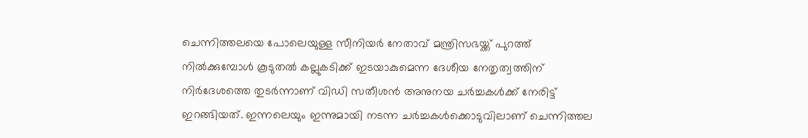ചെന്നിത്തലയെ പോലെയുള്ള സീനിയർ നേതാവ് മന്ത്രിസഭയ്ക്ക് പുറത്ത് നിൽക്കുമ്പോൾ കൂടുതൽ കല്ലുകടിക്ക് ഇടയാകുമെന്ന ദേശീയ നേതൃത്വത്തിന് നിർദേശത്തെ തുടർന്നാണ് വിഡി സതീശൻ അനുനയ ചർച്ചകൾക്ക് നേരിട്ട് ഇറങ്ങിയത്. ഇന്നലെയും ഇന്നുമായി നടന്ന ചർച്ചകൾക്കൊടുവിലാണ് ചെന്നിത്തല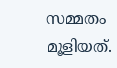സമ്മതം മൂളിയത്.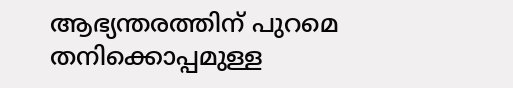ആഭ്യന്തരത്തിന് പുറമെ തനിക്കൊപ്പമുള്ള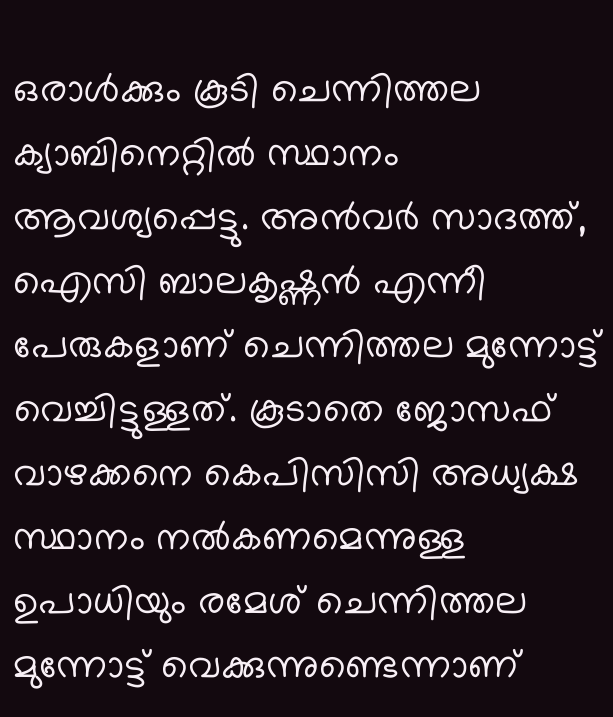ഒരാൾക്കും കൂടി ചെന്നിത്തല ക്യാബിനെറ്റിൽ സ്ഥാനം ആവശ്യപ്പെട്ടു. അൻവർ സാദത്ത്, ഐസി ബാലകൃഷ്ണൻ എന്നീ പേരുകളാണ് ചെന്നിത്തല മുന്നോട്ട് വെച്ചിട്ടുള്ളത്. കൂടാതെ ജോസഫ് വാഴക്കനെ കെപിസിസി അധ്യക്ഷ സ്ഥാനം നൽകണമെന്നുള്ള ഉപാധിയും രമേശ് ചെന്നിത്തല മുന്നോട്ട് വെക്കുന്നുണ്ടെന്നാണ്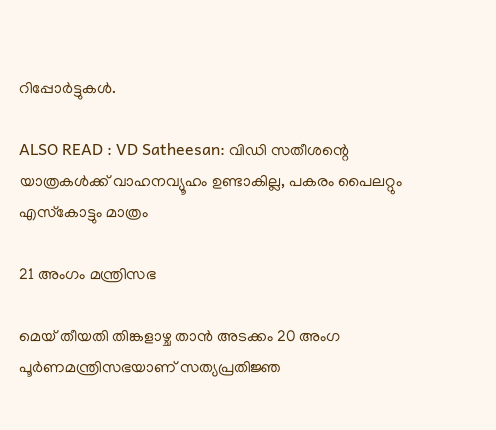റിപ്പോർട്ടുകൾ.

ALSO READ : VD Satheesan: വിഡി സതീശന്റെ യാത്രകള്‍ക്ക് വാഹനവ്യൂഹം ഉണ്ടാകില്ല, പകരം പൈലറ്റും എസ്‌കോട്ടും മാത്രം

21 അംഗം മന്ത്രിസഭ

മെയ് തീയതി തിങ്കളാഴ്ച താൻ അടക്കം 20 അംഗ പൂർണമന്ത്രിസഭയാണ് സത്യപ്രതിജ്ഞ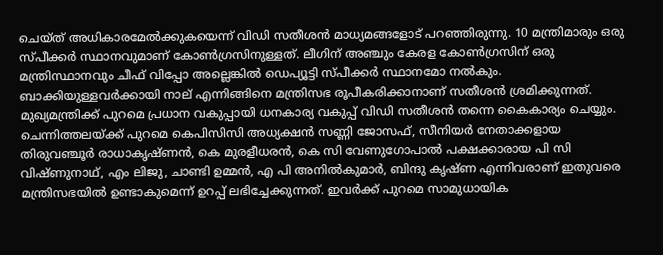ചെയ്ത് അധികാരമേൽക്കുകയെന്ന് വിഡി സതീശൻ മാധ്യമങ്ങളോട് പറഞ്ഞിരുന്നു. 10 മന്ത്രിമാരും ഒരു സ്പീക്കർ സ്ഥാനവുമാണ് കോൺഗ്രസിനുള്ളത്. ലീഗിന് അഞ്ചും കേരള കോൺഗ്രസിന് ഒരു മന്ത്രിസ്ഥാനവും ചീഫ് വിപ്പോ അല്ലെങ്കിൽ ഡെപ്യൂട്ടി സ്പീക്കർ സ്ഥാനമോ നൽകും. ബാക്കിയുള്ളവർക്കായി നാല് എന്നിങ്ങിനെ മന്ത്രിസഭ രൂപീകരിക്കാനാണ് സതീശൻ ശ്രമിക്കുന്നത്. മുഖ്യമന്ത്രിക്ക് പുറമെ പ്രധാന വകുപ്പായി ധനകാര്യ വകുപ്പ് വിഡി സതീശൻ തന്നെ കൈകാര്യം ചെയ്യും. ചെന്നിത്തലയ്ക്ക് പുറമെ കെപിസിസി അധ്യക്ഷൻ സണ്ണി ജോസഫ്, സീനിയർ നേതാക്കളായ തിരുവഞ്ചൂർ രാധാകൃഷ്ണൻ, കെ മുരളീധരൻ, കെ സി വേണുഗോപാൽ പക്ഷക്കാരായ പി സി വിഷ്ണുനാഥ്, എം ലിജു, ചാണ്ടി ഉമ്മൻ, എ പി അനിൽകുമാർ, ബിന്ദു കൃഷ്ണ എന്നിവരാണ് ഇതുവരെ മന്ത്രിസഭയിൽ ഉണ്ടാകുമെന്ന് ഉറപ്പ് ലഭിച്ചേക്കുന്നത്. ഇവർക്ക് പുറമെ സാമുധായിക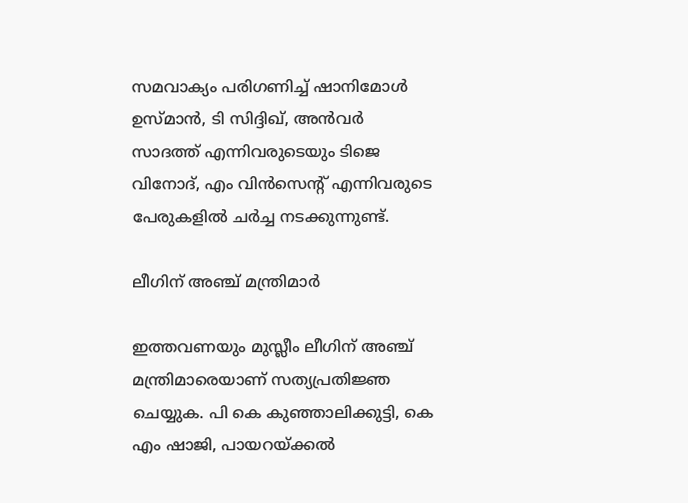സമവാക്യം പരിഗണിച്ച് ഷാനിമോൾ ഉസ്മാൻ, ടി സിദ്ദിഖ്, അൻവർ സാദത്ത് എന്നിവരുടെയും ടിജെ വിനോദ്, എം വിൻസെൻ്റ് എന്നിവരുടെ പേരുകളിൽ ചർച്ച നടക്കുന്നുണ്ട്.

ലീഗിന് അഞ്ച് മന്ത്രിമാർ

ഇത്തവണയും മുസ്ലീം ലീഗിന് അഞ്ച് മന്ത്രിമാരെയാണ് സത്യപ്രതിജ്ഞ ചെയ്യുക. പി കെ കുഞ്ഞാലിക്കുട്ടി, കെ എം ഷാജി, പായറയ്ക്കൽ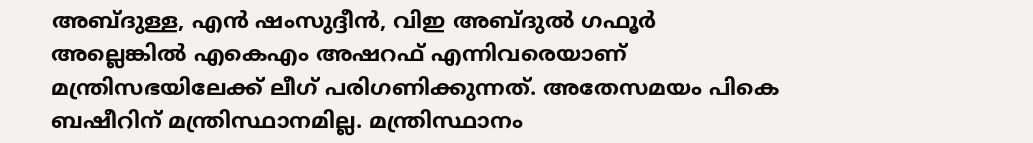അബ്ദുള്ള, എൻ ഷംസുദ്ദീൻ, വിഇ അബ്ദുൽ ഗഫൂർ അല്ലെങ്കിൽ എകെഎം അഷറഫ് എന്നിവരെയാണ് മന്ത്രിസഭയിലേക്ക് ലീഗ് പരിഗണിക്കുന്നത്. അതേസമയം പികെ ബഷീറിന് മന്ത്രിസ്ഥാനമില്ല. മന്ത്രിസ്ഥാനം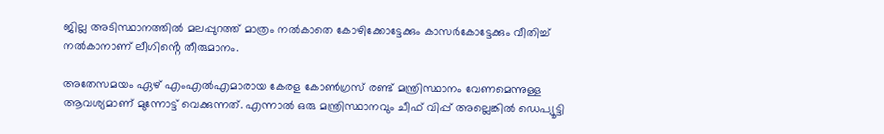ജില്ല അടിസ്ഥാനത്തിൽ മലപ്പുറത്ത് മാത്രം നൽകാതെ കോഴിക്കോട്ടേക്കും കാസർകോട്ടേക്കും വീതിച്ച് നൽകാനാണ് ലീഗിൻ്റെ തീരുമാനം.

അതേസമയം ഏഴ് എംഎൽഎമാരായ കേരള കോൺഗ്രസ് രണ്ട് മന്ത്രിസ്ഥാനം വേണമെന്നുള്ള ആവശ്യമാണ് മുന്നോട്ട് വെക്കുന്നത്. എന്നാൽ ഒരു മന്ത്രിസ്ഥാനവും ചീഫ് വിപ്പ് അല്ലെങ്കിൽ ഡെപ്യൂട്ടി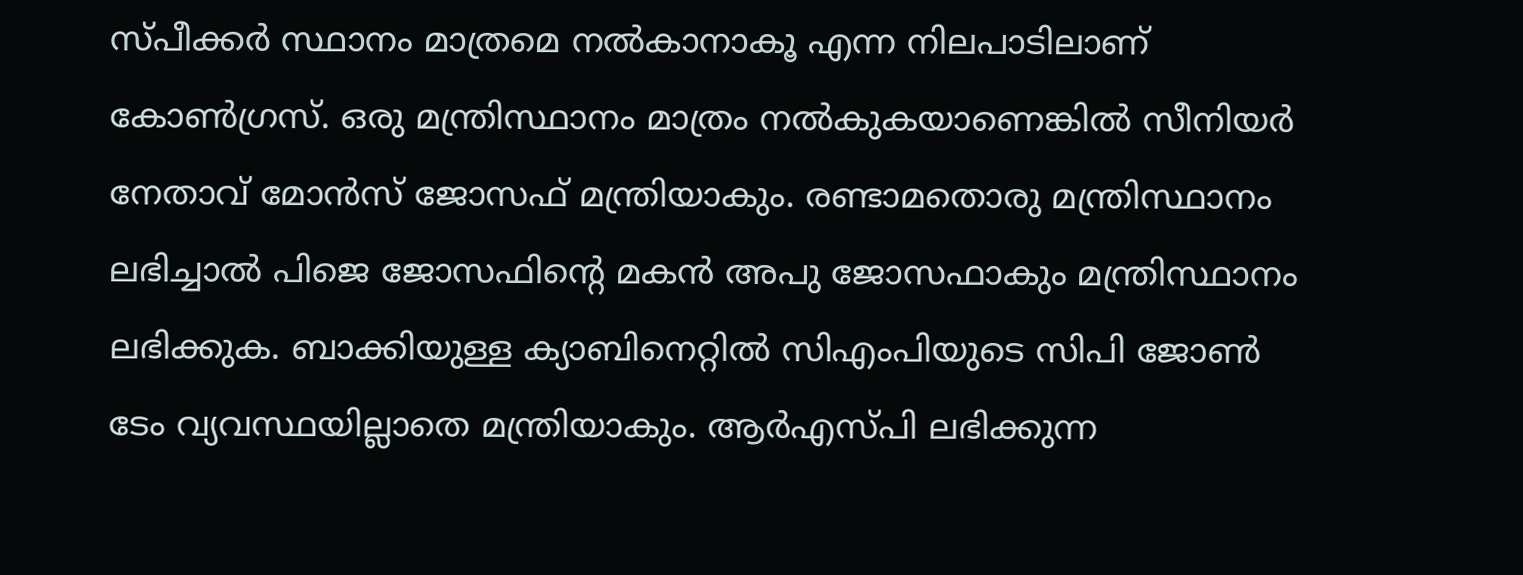സ്പീക്കർ സ്ഥാനം മാത്രമെ നൽകാനാകൂ എന്ന നിലപാടിലാണ് കോൺഗ്രസ്. ഒരു മന്ത്രിസ്ഥാനം മാത്രം നൽകുകയാണെങ്കിൽ സീനിയർ നേതാവ് മോൻസ് ജോസഫ് മന്ത്രിയാകും. രണ്ടാമതൊരു മന്ത്രിസ്ഥാനം ലഭിച്ചാൽ പിജെ ജോസഫിൻ്റെ മകൻ അപു ജോസഫാകും മന്ത്രിസ്ഥാനം ലഭിക്കുക. ബാക്കിയുള്ള ക്യാബിനെറ്റിൽ സിഎംപിയുടെ സിപി ജോൺ ടേം വ്യവസ്ഥയില്ലാതെ മന്ത്രിയാകും. ആർഎസ്പി ലഭിക്കുന്ന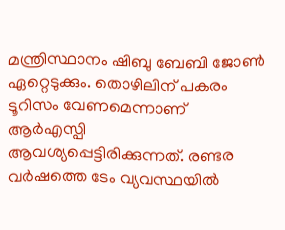മന്ത്രിസ്ഥാനം ഷിബു ബേബി ജോൺ ഏറ്റെടുക്കും. തൊഴിലിന് പകരം ടൂറിസം വേണമെന്നാണ് ആർഎസ്പി ആവശ്യപ്പെട്ടിരിക്കുന്നത്. രണ്ടര വർഷത്തെ ടേം വ്യവസ്ഥയിൽ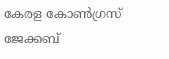കേരള കോൺഗ്രസ് ജേക്കബ്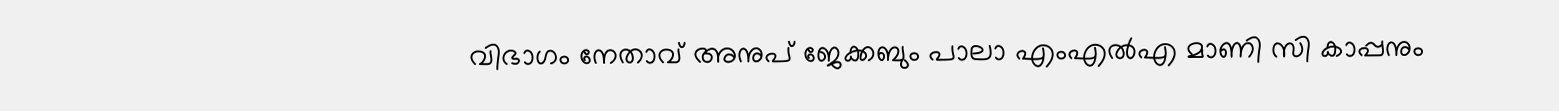വിഭാഗം നേതാവ് അനുപ് ജേക്കബും പാലാ എംഎൽഎ മാണി സി കാപ്പനും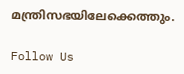മന്ത്രിസഭയിലേക്കെത്തും.

Follow Us